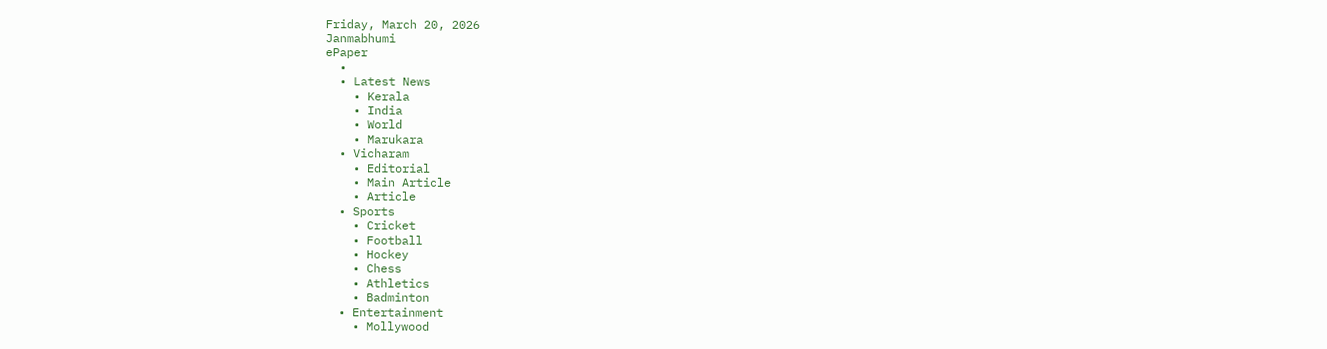Friday, March 20, 2026
Janmabhumi
ePaper
  •
  • Latest News
    • Kerala
    • India
    • World
    • Marukara
  • Vicharam
    • Editorial
    • Main Article
    • Article
  • Sports
    • Cricket
    • Football
    • Hockey
    • Chess
    • Athletics
    • Badminton
  • Entertainment
    • Mollywood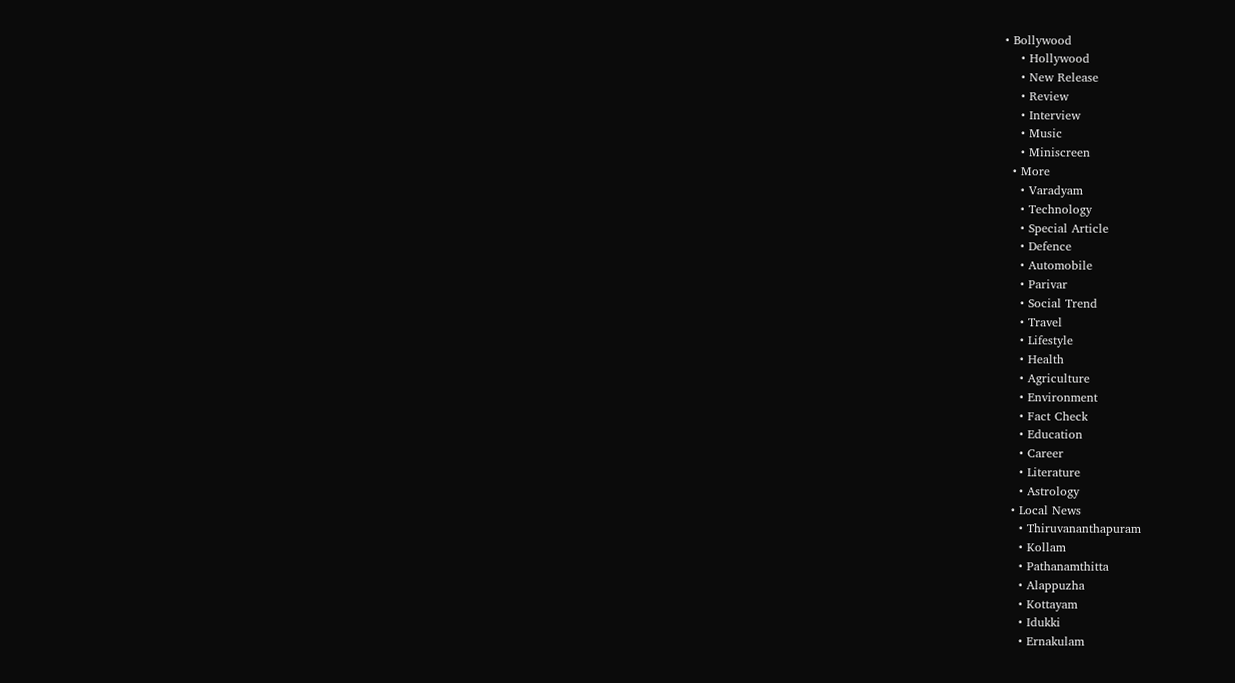• Bollywood
    • Hollywood
    • New Release
    • Review
    • Interview
    • Music
    • Miniscreen
  • More
    • Varadyam
    • Technology
    • Special Article
    • Defence
    • Automobile
    • Parivar
    • Social Trend
    • Travel
    • Lifestyle
    • Health
    • Agriculture
    • Environment
    • Fact Check
    • Education
    • Career
    • Literature
    • Astrology
  • Local News
    • Thiruvananthapuram
    • Kollam
    • Pathanamthitta
    • Alappuzha
    • Kottayam
    • Idukki
    • Ernakulam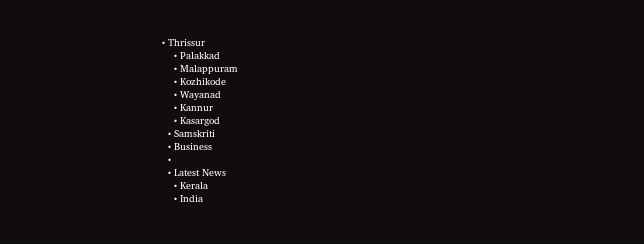• Thrissur
    • Palakkad
    • Malappuram
    • Kozhikode
    • Wayanad
    • Kannur
    • Kasargod
  • Samskriti
  • Business
  •
  • Latest News
    • Kerala
    • India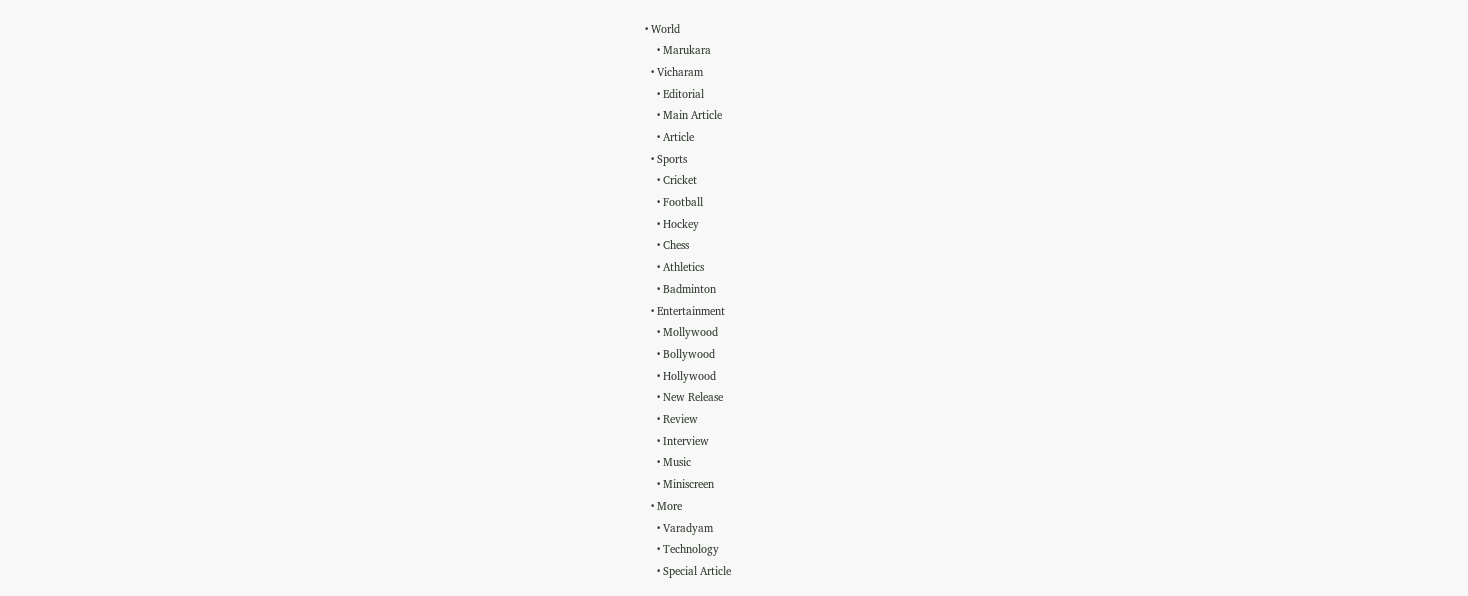• World
    • Marukara
  • Vicharam
    • Editorial
    • Main Article
    • Article
  • Sports
    • Cricket
    • Football
    • Hockey
    • Chess
    • Athletics
    • Badminton
  • Entertainment
    • Mollywood
    • Bollywood
    • Hollywood
    • New Release
    • Review
    • Interview
    • Music
    • Miniscreen
  • More
    • Varadyam
    • Technology
    • Special Article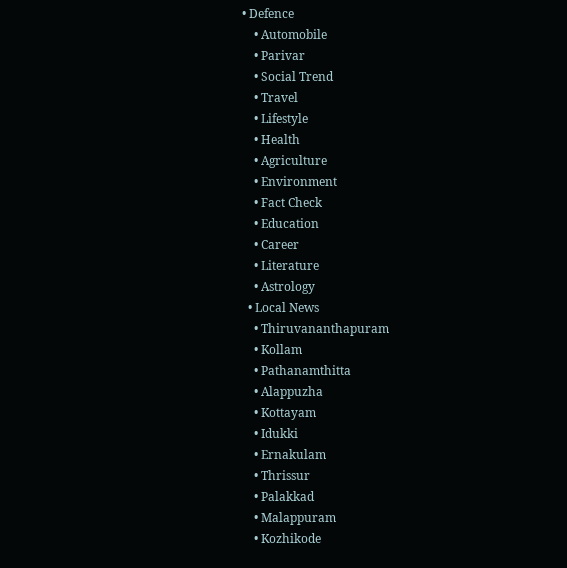• Defence
    • Automobile
    • Parivar
    • Social Trend
    • Travel
    • Lifestyle
    • Health
    • Agriculture
    • Environment
    • Fact Check
    • Education
    • Career
    • Literature
    • Astrology
  • Local News
    • Thiruvananthapuram
    • Kollam
    • Pathanamthitta
    • Alappuzha
    • Kottayam
    • Idukki
    • Ernakulam
    • Thrissur
    • Palakkad
    • Malappuram
    • Kozhikode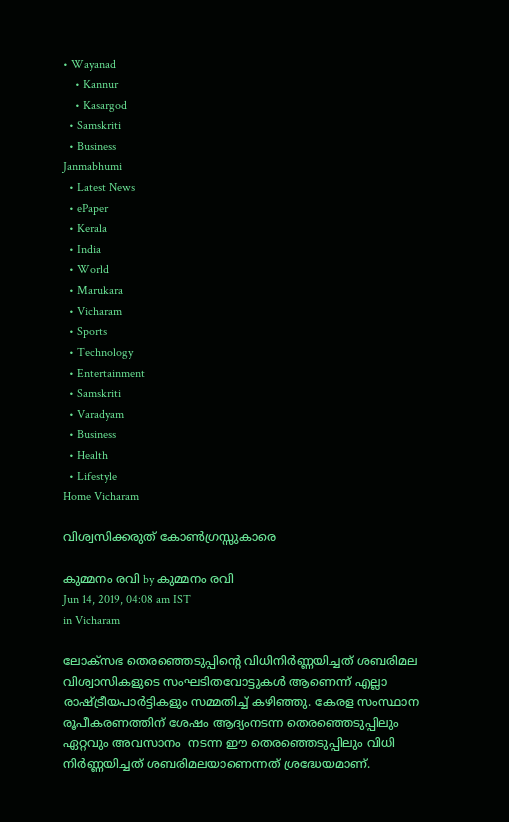• Wayanad
    • Kannur
    • Kasargod
  • Samskriti
  • Business
Janmabhumi
  • Latest News
  • ePaper
  • Kerala
  • India
  • World
  • Marukara
  • Vicharam
  • Sports
  • Technology
  • Entertainment
  • Samskriti
  • Varadyam
  • Business
  • Health
  • Lifestyle
Home Vicharam

വിശ്വസിക്കരുത് കോണ്‍ഗ്രസ്സുകാരെ

കുമ്മനം രവി by കുമ്മനം രവി
Jun 14, 2019, 04:08 am IST
in Vicharam

ലോക്‌സഭ തെരഞ്ഞെടുപ്പിന്റെ വിധിനിര്‍ണ്ണയിച്ചത് ശബരിമല വിശ്വാസികളുടെ സംഘടിതവോട്ടുകള്‍ ആണെന്ന് എല്ലാ രാഷ്‌ട്രീയപാര്‍ട്ടികളും സമ്മതിച്ച് കഴിഞ്ഞു. കേരള സംസ്ഥാന രൂപീകരണത്തിന് ശേഷം ആദ്യംനടന്ന തെരഞ്ഞെടുപ്പിലും ഏറ്റവും അവസാനം  നടന്ന ഈ തെരഞ്ഞെടുപ്പിലും വിധി നിര്‍ണ്ണയിച്ചത് ശബരിമലയാണെന്നത് ശ്രദ്ധേയമാണ്.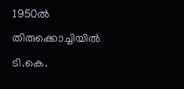1950ല്‍ തിരുക്കൊച്ചിയില്‍ ടി.കെ.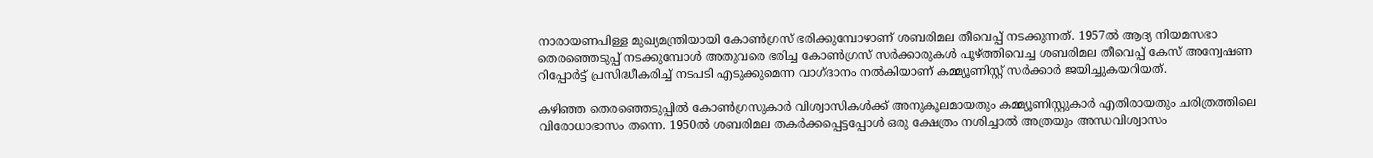നാരായണപിള്ള മുഖ്യമന്ത്രിയായി കോണ്‍ഗ്രസ് ഭരിക്കുമ്പോഴാണ് ശബരിമല തീവെപ്പ് നടക്കുന്നത്. 1957ല്‍ ആദ്യ നിയമസഭാ തെരഞ്ഞെടുപ്പ് നടക്കുമ്പോള്‍ അതുവരെ ഭരിച്ച കോണ്‍ഗ്രസ് സര്‍ക്കാരുകള്‍ പൂഴ്‌ത്തിവെച്ച ശബരിമല തീവെപ്പ് കേസ് അന്വേഷണ റിപ്പോര്‍ട്ട് പ്രസിദ്ധീകരിച്ച് നടപടി എടുക്കുമെന്ന വാഗ്ദാനം നല്‍കിയാണ് കമ്മ്യൂണിസ്റ്റ് സര്‍ക്കാര്‍ ജയിച്ചുകയറിയത്.

കഴിഞ്ഞ തെരഞ്ഞെടുപ്പില്‍ കോണ്‍ഗ്രസുകാര്‍ വിശ്വാസികള്‍ക്ക് അനുകൂലമായതും കമ്മ്യൂണിസ്റ്റുകാര്‍ എതിരായതും ചരിത്രത്തിലെ വിരോധാഭാസം തന്നെ. 1950ല്‍ ശബരിമല തകര്‍ക്കപ്പെട്ടപ്പോള്‍ ഒരു ക്ഷേത്രം നശിച്ചാല്‍ അത്രയും അന്ധവിശ്വാസം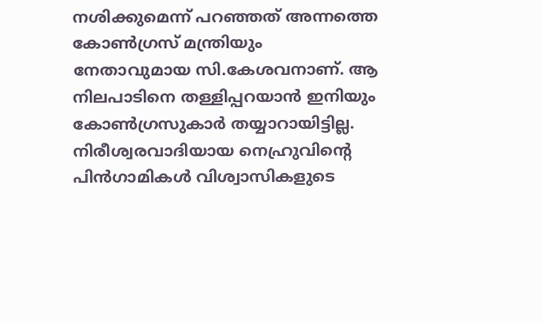നശിക്കുമെന്ന് പറഞ്ഞത് അന്നത്തെ കോണ്‍ഗ്രസ് മന്ത്രിയും നേതാവുമായ സി.കേശവനാണ്. ആ നിലപാടിനെ തള്ളിപ്പറയാന്‍ ഇനിയും കോണ്‍ഗ്രസുകാര്‍ തയ്യാറായിട്ടില്ല. നിരീശ്വരവാദിയായ നെഹ്രുവിന്റെ പിന്‍ഗാമികള്‍ വിശ്വാസികളുടെ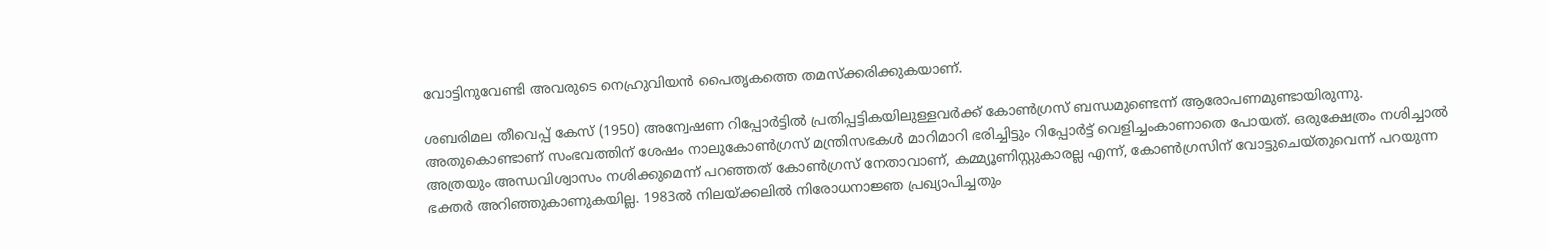വോട്ടിനുവേണ്ടി അവരുടെ നെഹ്രുവിയന്‍ പൈതൃകത്തെ തമസ്‌ക്കരിക്കുകയാണ്.

ശബരിമല തീവെപ്പ് കേസ് (1950) അന്വേഷണ റിപ്പോര്‍ട്ടില്‍ പ്രതിപ്പട്ടികയിലുള്ളവര്‍ക്ക് കോണ്‍ഗ്രസ് ബന്ധമുണ്ടെന്ന് ആരോപണമുണ്ടായിരുന്നു. അതുകൊണ്ടാണ് സംഭവത്തിന് ശേഷം നാലുകോണ്‍ഗ്രസ് മന്ത്രിസഭകള്‍ മാറിമാറി ഭരിച്ചിട്ടും റിപ്പോര്‍ട്ട് വെളിച്ചംകാണാതെ പോയത്. ഒരുക്ഷേത്രം നശിച്ചാല്‍ അത്രയും അന്ധവിശ്വാസം നശിക്കുമെന്ന് പറഞ്ഞത് കോണ്‍ഗ്രസ് നേതാവാണ്, കമ്മ്യൂണിസ്റ്റുകാരല്ല എന്ന്, കോണ്‍ഗ്രസിന് വോട്ടുചെയ്തുവെന്ന് പറയുന്ന ഭക്തര്‍ അറിഞ്ഞുകാണുകയില്ല. 1983ല്‍ നിലയ്‌ക്കലില്‍ നിരോധനാജ്ഞ പ്രഖ്യാപിച്ചതും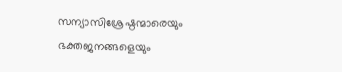സന്യാസിശ്രേഷ്ഠന്മാരെയും ഭക്തജനങ്ങളെയും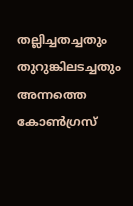തല്ലിച്ചതച്ചതും തുറുങ്കിലടച്ചതും അന്നത്തെ കോണ്‍ഗ്രസ്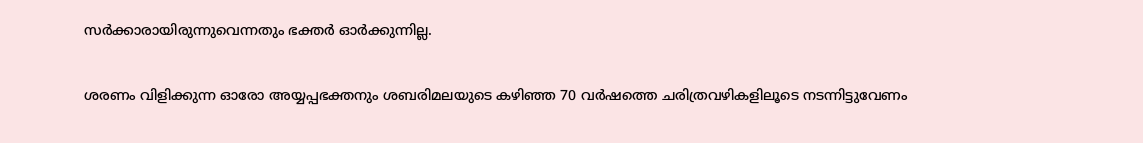സര്‍ക്കാരായിരുന്നുവെന്നതും ഭക്തര്‍ ഓര്‍ക്കുന്നില്ല.

ശരണം വിളിക്കുന്ന ഓരോ അയ്യപ്പഭക്തനും ശബരിമലയുടെ കഴിഞ്ഞ 70 വര്‍ഷത്തെ ചരിത്രവഴികളിലൂടെ നടന്നിട്ടുവേണം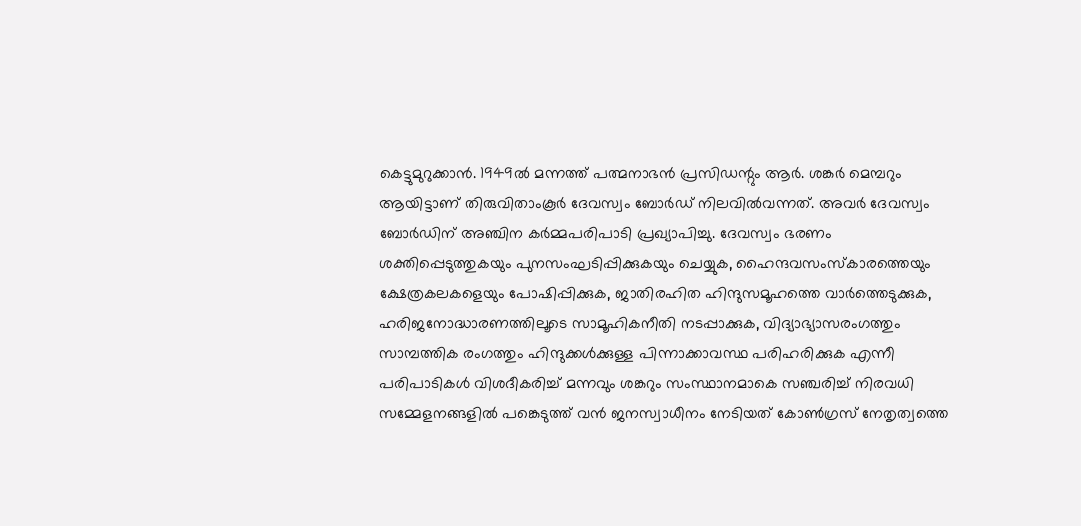കെട്ടുമുറുക്കാന്‍. 1949ല്‍ മന്നത്ത് പത്മനാഭന്‍ പ്രസിഡന്റും ആര്‍. ശങ്കര്‍ മെമ്പറും ആയിട്ടാണ് തിരുവിതാംകൂര്‍ ദേവസ്വം ബോര്‍ഡ് നിലവില്‍വന്നത്. അവര്‍ ദേവസ്വം ബോര്‍ഡിന് അഞ്ചിന കര്‍മ്മപരിപാടി പ്രഖ്യാപിച്ചു. ദേവസ്വം ഭരണം ശക്തിപ്പെടുത്തുകയും പുനസംഘടിപ്പിക്കുകയും ചെയ്യുക, ഹൈന്ദവസംസ്‌കാരത്തെയും ക്ഷേത്രകലകളെയും പോഷിപ്പിക്കുക, ജാതിരഹിത ഹിന്ദുസമൂഹത്തെ വാര്‍ത്തെടുക്കുക, ഹരിജനോദ്ധാരണത്തിലൂടെ സാമൂഹികനീതി നടപ്പാക്കുക, വിദ്യാഭ്യാസരംഗത്തും സാമ്പത്തിക രംഗത്തും ഹിന്ദുക്കള്‍ക്കുള്ള പിന്നാക്കാവസ്ഥ പരിഹരിക്കുക എന്നീ പരിപാടികള്‍ വിശദീകരിച്ച് മന്നവും ശങ്കറും സംസ്ഥാനമാകെ സഞ്ചരിച്ച് നിരവധി സമ്മേളനങ്ങളില്‍ പങ്കെടുത്ത് വന്‍ ജനസ്വാധീനം നേടിയത് കോണ്‍ഗ്രസ് നേതൃത്വത്തെ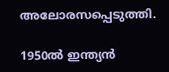അലോരസപ്പെടുത്തി.

1950ല്‍ ഇന്ത്യന്‍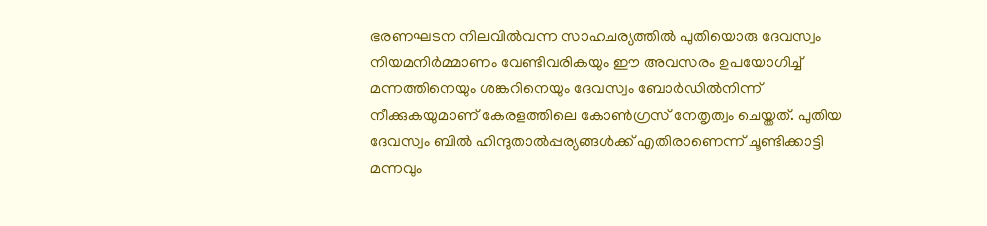ഭരണഘടന നിലവില്‍വന്ന സാഹചര്യത്തില്‍ പുതിയൊരു ദേവസ്വം നിയമനിര്‍മ്മാണം വേണ്ടിവരികയും ഈ അവസരം ഉപയോഗിച്ച് മന്നത്തിനെയും ശങ്കറിനെയും ദേവസ്വം ബോര്‍ഡില്‍നിന്ന് നീക്കുകയുമാണ് കേരളത്തിലെ കോണ്‍ഗ്രസ് നേതൃത്വം ചെയ്തത്. പുതിയ ദേവസ്വം ബില്‍ ഹിന്ദുതാല്‍പ്പര്യങ്ങള്‍ക്ക് എതിരാണെന്ന് ചൂണ്ടിക്കാട്ടി മന്നവും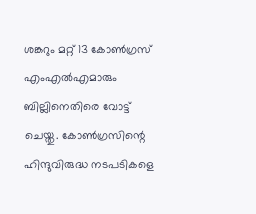ശങ്കറും മറ്റ് 13 കോണ്‍ഗ്രസ് എംഎല്‍എമാരും ബില്ലിനെതിരെ വോട്ട് ചെയ്തു. കോണ്‍ഗ്രസിന്റെ ഹിന്ദുവിരുദ്ധ നടപടികളെ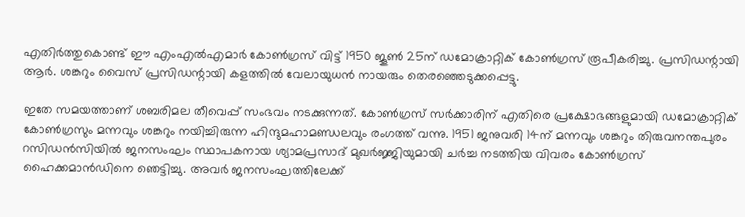എതിര്‍ത്തുകൊണ്ട് ഈ എംഎല്‍എമാര്‍ കോണ്‍ഗ്രസ് വിട്ട് 1950 ജൂണ്‍ 25ന് ഡമോക്രാറ്റിക് കോണ്‍ഗ്രസ് രൂപീകരിച്ചു. പ്രസിഡന്റായി ആര്‍. ശങ്കറും വൈസ് പ്രസിഡന്റായി കളത്തില്‍ വേലായുധന്‍ നായരും തെരഞ്ഞെടുക്കപ്പെട്ടു.

ഇതേ സമയത്താണ് ശബരിമല തീവെപ്പ് സംഭവം നടക്കുന്നത്. കോണ്‍ഗ്രസ് സര്‍ക്കാരിന് എതിരെ പ്രക്ഷോഭങ്ങളുമായി ഡമോക്രാറ്റിക് കോണ്‍ഗ്രസും മന്നവും ശങ്കറും നയിച്ചിരുന്ന ഹിന്ദുമഹാമണ്ഡലവും രംഗത്ത് വന്നു. 1951 ജനുവരി 14ന് മന്നവും ശങ്കറും തിരുവനന്തപുരം റസിഡന്‍സിയില്‍ ജനസംഘം സ്ഥാപകനായ ശ്യാമപ്രസാദ് മുഖര്‍ജ്ജിയുമായി ചര്‍ച്ച നടത്തിയ വിവരം കോണ്‍ഗ്രസ് ഹൈക്കമാന്‍ഡിനെ ഞെട്ടിച്ചു. അവര്‍ ജനസംഘത്തിലേക്ക്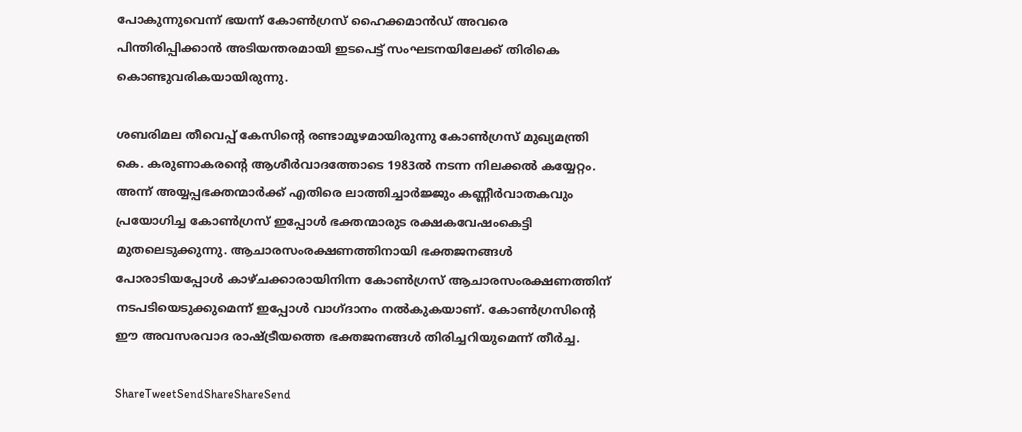പോകുന്നുവെന്ന് ഭയന്ന് കോണ്‍ഗ്രസ് ഹൈക്കമാന്‍ഡ് അവരെ പിന്തിരിപ്പിക്കാന്‍ അടിയന്തരമായി ഇടപെട്ട് സംഘടനയിലേക്ക് തിരികെ കൊണ്ടുവരികയായിരുന്നു.

ശബരിമല തീവെപ്പ് കേസിന്റെ രണ്ടാമൂഴമായിരുന്നു കോണ്‍ഗ്രസ് മുഖ്യമന്ത്രി കെ. കരുണാകരന്റെ ആശീര്‍വാദത്തോടെ 1983ല്‍ നടന്ന നിലക്കല്‍ കയ്യേറ്റം. അന്ന് അയ്യപ്പഭക്തന്മാര്‍ക്ക് എതിരെ ലാത്തിച്ചാര്‍ജ്ജും കണ്ണീര്‍വാതകവും പ്രയോഗിച്ച കോണ്‍ഗ്രസ് ഇപ്പോള്‍ ഭക്തന്മാരുട രക്ഷകവേഷംകെട്ടി മുതലെടുക്കുന്നു. ആചാരസംരക്ഷണത്തിനായി ഭക്തജനങ്ങള്‍ പോരാടിയപ്പോള്‍ കാഴ്ചക്കാരായിനിന്ന കോണ്‍ഗ്രസ് ആചാരസംരക്ഷണത്തിന് നടപടിയെടുക്കുമെന്ന് ഇപ്പോള്‍ വാഗ്ദാനം നല്‍കുകയാണ്. കോണ്‍ഗ്രസിന്റെ ഈ അവസരവാദ രാഷ്‌ട്രീയത്തെ ഭക്തജനങ്ങള്‍ തിരിച്ചറിയുമെന്ന് തീര്‍ച്ച.

ShareTweetSendShareShareSend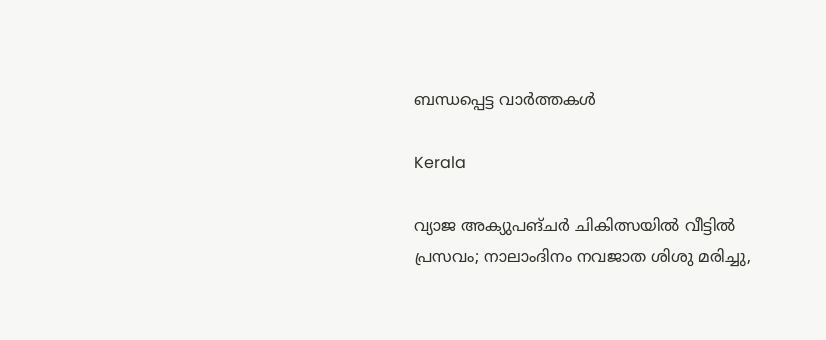ബന്ധപ്പെട്ട വാര്‍ത്തകള്‍

Kerala

വ്യാജ അക്യുപങ്ചർ ചികിത്സയിൽ വീട്ടിൽ പ്രസവം; നാലാംദിനം നവജാത ശിശു മരിച്ചു,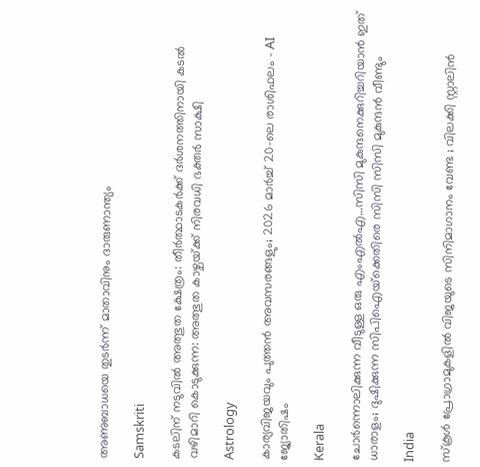അണുബാധയെ തുടർന്ന് മാതാവിനും ദാരുണാന്ത്യം

Samskriti

കടലിന് നടുവില്‍ അത്ഭുത ക്ഷേത്രം: തീര്‍ത്ഥാടകര്‍ക്ക് ദര്‍ശനത്തിനായി കടല്‍ വഴിമാറി കൊടുക്കുന്ന: അത്ഭുത കാഴ്ചയ്‌ക്ക് നിരവധി ഭക്തര്‍ സാക്ഷി

Astrology

കാര്യവിജയവും പുത്തൻ അവസരങ്ങളും; 2026 മാർച്ച് 20-ലെ രാശിഫലം – AI ജ്യോതിഷം

Kerala

ചോര്‍ന്നൊലിക്കുന്ന വീടുള്ള ഒരു എംഎല്‍എ…സിസി മുകുന്ദനെക്കുറിച്ചറിയാന്‍ ഇത് ധാരാളം; ദുഷിക്കുന്ന സിപിഐയ്‌ക്കെതിരെ സിസി സിസി മുകുന്ദന്‍ വീണ്ടും

India

സ്കൂൾ പ്രോഗ്രാമുകളിൽ വിജയുടെ സിനിമാഗാനം വേണ്ട ; വിലക്കി സ്റ്റാലിൻ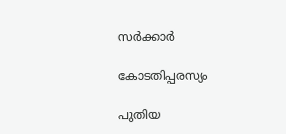സർക്കാർ

കോടതിപ്പരസ്യം

പുതിയ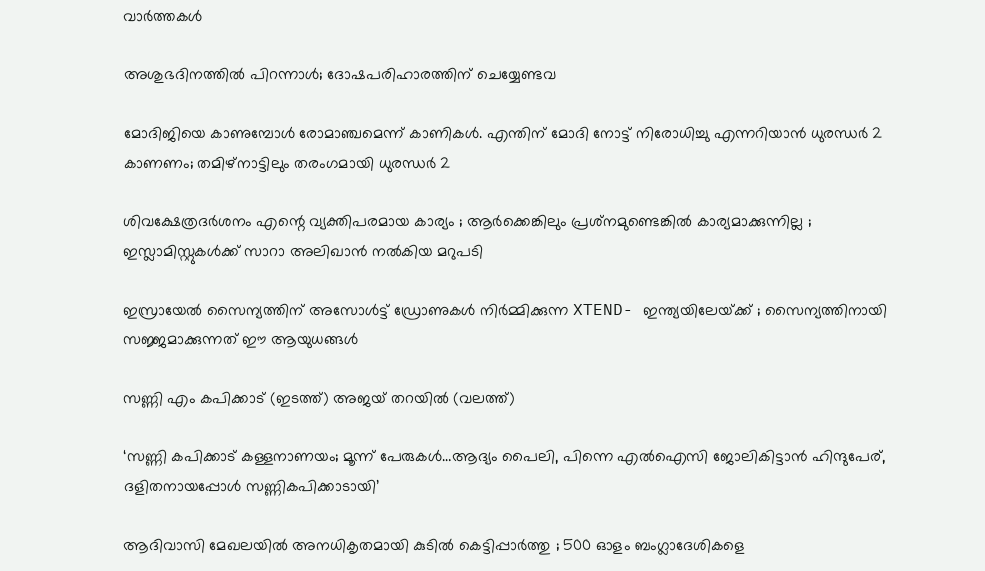വാര്‍ത്തകള്‍

അശുഭദിനത്തിൽ പിറന്നാൾ; ദോഷപരിഹാരത്തിന് ചെയ്യേണ്ടവ

മോദിജിയെ കാണുമ്പോള്‍ രോമാഞ്ചമെന്ന് കാണികള്‍. എന്തിന് മോദി നോട്ട് നിരോധിച്ചു എന്നറിയാന്‍ ധുരന്ധര്‍ 2 കാണണം; തമിഴ്നാട്ടിലും തരംഗമായി ധുരന്ധര്‍ 2

ശിവക്ഷേത്രദർശനം എന്റെ വ്യക്തിപരമായ കാര്യം ; ആർക്കെങ്കിലും പ്രശ്‌നമുണ്ടെങ്കിൽ കാര്യമാക്കുന്നില്ല ; ഇസ്ലാമിസ്റ്റുകൾക്ക് സാറാ അലിഖാൻ നൽകിയ മറുപടി

ഇസ്രായേൽ സൈന്യത്തിന് അസോൾട്ട് ഡ്രോണുകൾ നിർമ്മിക്കുന്ന XTEND- ഇന്ത്യയിലേയ്‌ക്ക് ; സൈന്യത്തിനായി സജ്ജമാക്കുന്നത് ഈ ആയുധങ്ങൾ

സണ്ണി എം കപിക്കാട് (ഇടത്ത്) അജയ് തറയില്‍ (വലത്ത്)

‘സണ്ണി കപിക്കാട് കള്ളനാണയം; മൂന്ന് പേരുകള്‍…ആദ്യം പൈലി, പിന്നെ എല്‍ഐസി ജോലികിട്ടാന്‍ ഹിന്ദുപേര്, ദളിതനായപ്പോള്‍ സണ്ണികപിക്കാടായി’

ആദിവാസി മേഖലയിൽ അനധികൃതമായി കുടിൽ കെട്ടിപ്പാർത്തു ; 500 ഓളം ബംഗ്ലാദേശികളെ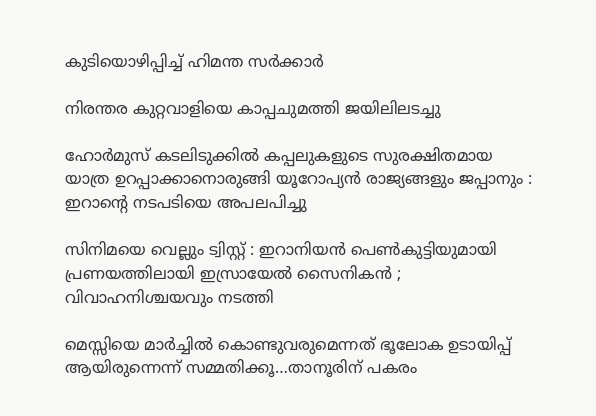കുടിയൊഴിപ്പിച്ച് ഹിമന്ത സർക്കാർ

നിരന്തര കുറ്റവാളിയെ കാപ്പചുമത്തി ജയിലിലടച്ചു

ഹോർമുസ് കടലിടുക്കിൽ കപ്പലുകളുടെ സുരക്ഷിതമായ യാത്ര ഉറപ്പാക്കാനൊരുങ്ങി യൂറോപ്യൻ രാജ്യങ്ങളും ജപ്പാനും : ഇറാന്റെ നടപടിയെ അപലപിച്ചു

സിനിമയെ വെല്ലും ട്വിസ്റ്റ് : ഇറാനിയൻ പെൺകുട്ടിയുമായി പ്രണയത്തിലായി ഇസ്രായേൽ സൈനികൻ ; വിവാഹനിശ്ചയവും നടത്തി

മെസ്സിയെ മാര്‍ച്ചില്‍ കൊണ്ടുവരുമെന്നത് ഭൂലോക ഉടായിപ്പ് ആയിരുന്നെന്ന് സമ്മതിക്കൂ…താനൂരിന് പകരം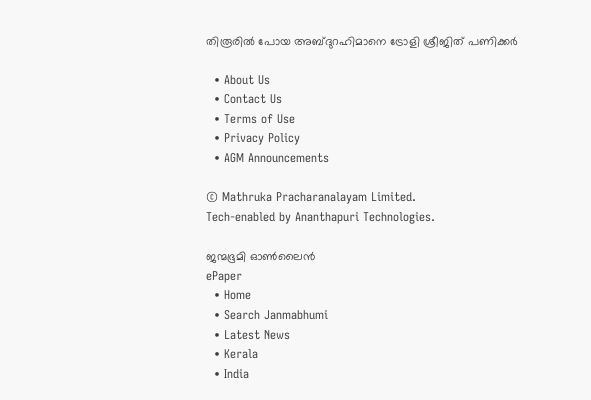തിരൂരില്‍ പോയ അബ്ദുറഹിമാനെ ട്രോളി ശ്രീജിത് പണിക്കര്‍

  • About Us
  • Contact Us
  • Terms of Use
  • Privacy Policy
  • AGM Announcements

© Mathruka Pracharanalayam Limited.
Tech-enabled by Ananthapuri Technologies.

ജന്മഭൂമി ഓണ്‍ലൈന്‍
ePaper
  • Home
  • Search Janmabhumi
  • Latest News
  • Kerala
  • India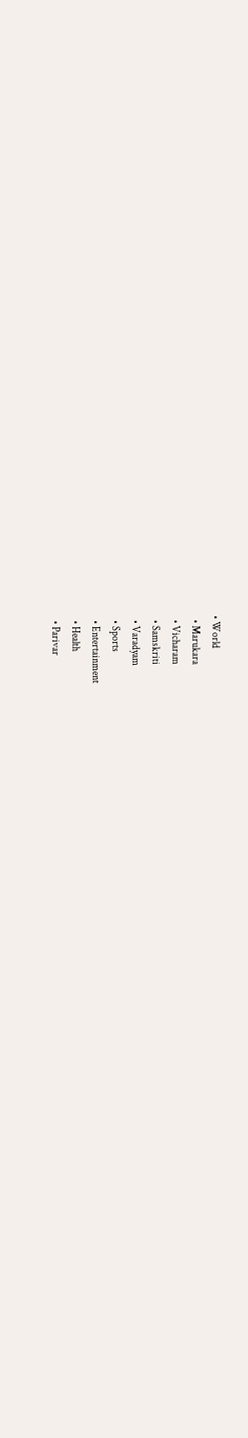• World
  • Marukara
  • Vicharam
  • Samskriti
  • Varadyam
  • Sports
  • Entertainment
  • Health
  • Parivar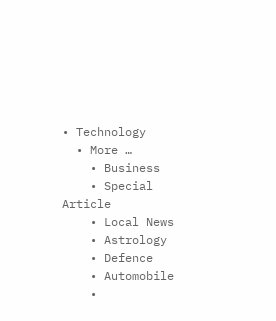• Technology
  • More …
    • Business
    • Special Article
    • Local News
    • Astrology
    • Defence
    • Automobile
    •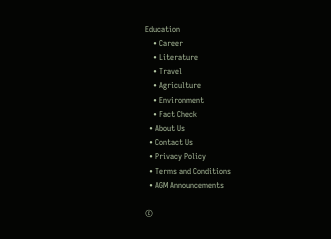Education
    • Career
    • Literature
    • Travel
    • Agriculture
    • Environment
    • Fact Check
  • About Us
  • Contact Us
  • Privacy Policy
  • Terms and Conditions
  • AGM Announcements

©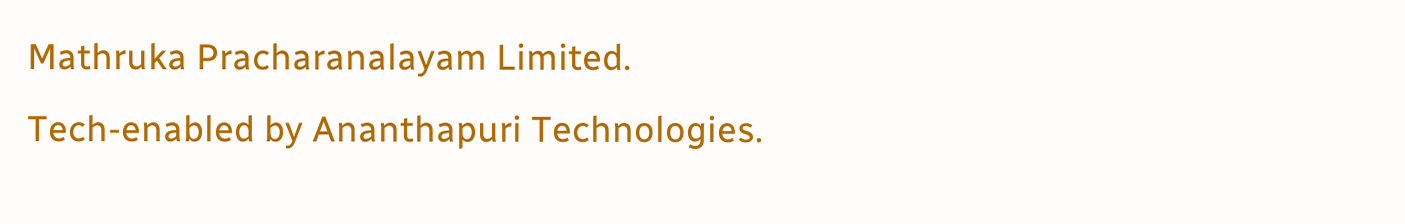Mathruka Pracharanalayam Limited.
Tech-enabled by Ananthapuri Technologies.